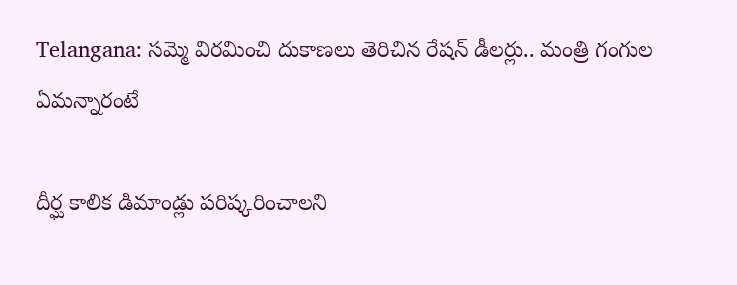Telangana: సమ్మె విరమించి దుకాణలు తెరిచిన రేషన్ డీలర్లు.. మంత్రి గంగుల ఏమన్నారంటే

దీర్ఘ కాలిక డిమాండ్లు పరిష్కరించాలని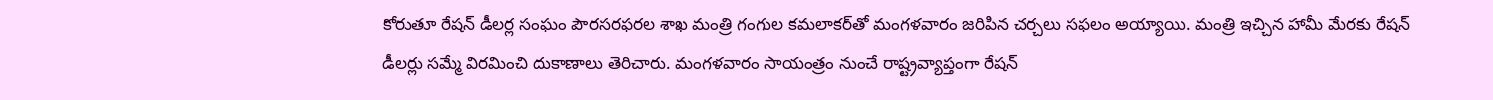కోరుతూ రేషన్ డీలర్ల సంఘం పౌరసరఫరల శాఖ మంత్రి గంగుల కమలాకర్‌తో మంగళవారం జరిపిన చర్చలు సఫలం అయ్యాయి. మంత్రి ఇచ్చిన హామీ మేరకు రేషన్ డీలర్లు సమ్మే విరమించి దుకాణాలు తెరిచారు. మంగళవారం సాయంత్రం నుంచే రాష్ట్రవ్యాప్తంగా రేషన్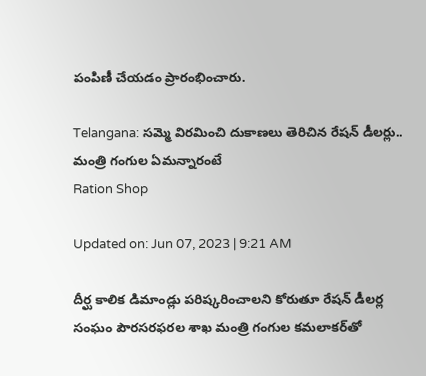పంపిణీ చేయడం ప్రారంభించారు.

Telangana: సమ్మె విరమించి దుకాణలు తెరిచిన రేషన్ డీలర్లు.. మంత్రి గంగుల ఏమన్నారంటే
Ration Shop

Updated on: Jun 07, 2023 | 9:21 AM

దీర్ఘ కాలిక డిమాండ్లు పరిష్కరించాలని కోరుతూ రేషన్ డీలర్ల సంఘం పౌరసరఫరల శాఖ మంత్రి గంగుల కమలాకర్‌తో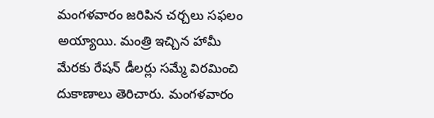మంగళవారం జరిపిన చర్చలు సఫలం అయ్యాయి. మంత్రి ఇచ్చిన హామీ మేరకు రేషన్ డీలర్లు సమ్మే విరమించి దుకాణాలు తెరిచారు. మంగళవారం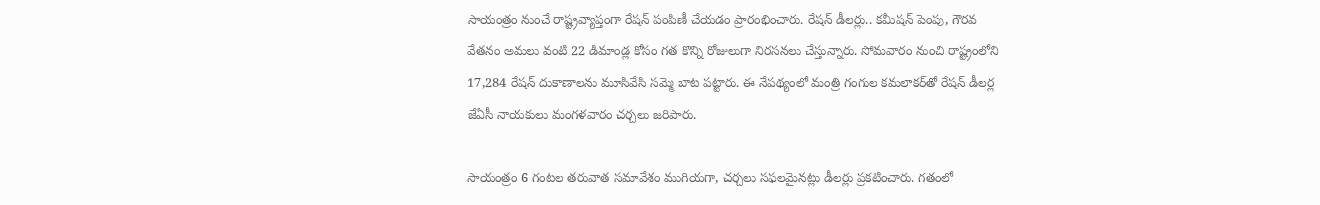సాయంత్రం నుంచే రాష్ట్రవ్యాప్తంగా రేషన్ పంపిణీ చేయడం ప్రారంభించారు. రేషన్ డీలర్లు.. కమీషన్ పెంపు, గౌరవ వేతనం అమలు వంటి 22 డిమాండ్ల కోసం గత కొన్ని రోజులుగా నిరసనలు చేస్తున్నారు. సోమవారం నుంచి రాష్ట్రంలోని 17,284 రేషన్‌ దుకాణాలను మూసివేసి సమ్మె బాట పట్టారు. ఈ నేపథ్యంలో మంత్రి గంగుల కమలాకర్‌తో రేషన్ డీలర్ల జేఏసీ నాయకులు మంగళవారం చర్చలు జరిపారు.

సాయంత్రం 6 గంటల తరువాత సమావేశం ముగియగా, చర్చలు సఫలమైనట్లు డీలర్లు ప్రకటించారు. గతంలో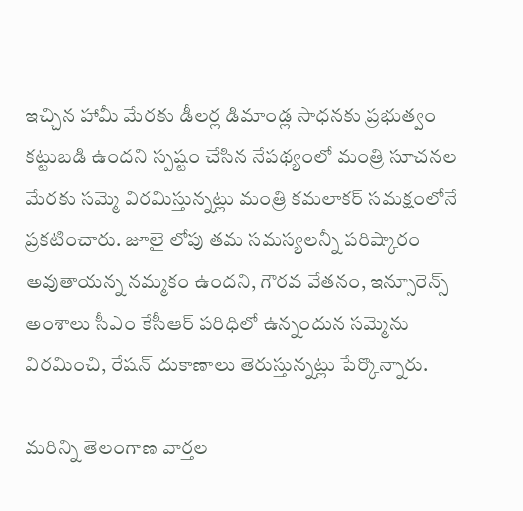ఇచ్చిన హామీ మేరకు డీలర్ల డిమాండ్ల సాధనకు ప్రభుత్వం కట్టుబడి ఉందని స్పష్టం చేసిన నేపథ్యంలో మంత్రి సూచనల మేరకు సమ్మె విరమిస్తున్నట్లు మంత్రి కమలాకర్‌ సమక్షంలోనే ప్రకటించారు. జూలై లోపు తమ సమస్యలన్నీ పరిష్కారం అవుతాయన్న నమ్మకం ఉందని, గౌరవ వేతనం, ఇన్సూరెన్స్‌ అంశాలు సీఎం కేసీఆర్ పరిధిలో ఉన్నందున సమ్మెను విరమించి, రేషన్‌ దుకాణాలు తెరుస్తున్నట్లు పేర్కొన్నారు.

మరిన్ని తెలంగాణ వార్తల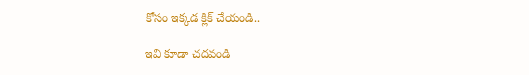కోసం ఇక్కడ క్లిక్ చేయండి..

ఇవి కూడా చదవండి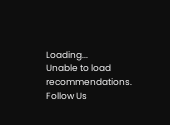Loading...
Unable to load recommendations.
Follow Us